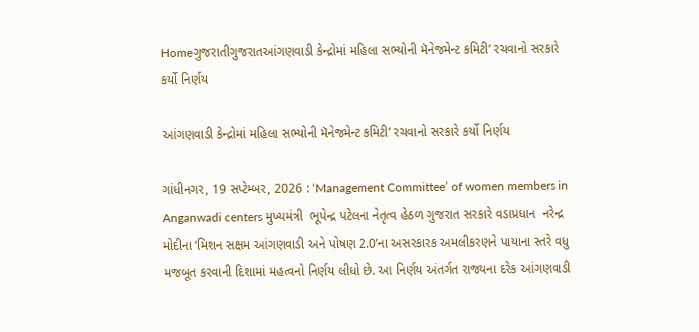Homeગુજરાતીગુજરાતઆંગણવાડી કેન્દ્રોમાં મહિલા સભ્યોની મૅનેજમેન્ટ કમિટી’ રચવાનો સરકારે કર્યો નિર્ણય

આંગણવાડી કેન્દ્રોમાં મહિલા સભ્યોની મૅનેજમેન્ટ કમિટી’ રચવાનો સરકારે કર્યો નિર્ણય

ગાંધીનગર, 19 સપ્ટેમ્બર, 2026 : ‘Management Committee’ of women members in Anganwadi centers મુખ્યમંત્રી  ભૂપેન્દ્ર પટેલના નેતૃત્વ હેઠળ ગુજરાત સરકારે વડાપ્રધાન  નરેન્દ્ર મોદીના ‘મિશન સક્ષમ આંગણવાડી અને પોષણ 2.0’ના અસરકારક અમલીકરણને પાયાના સ્તરે વધુ મજબૂત કરવાની દિશામાં મહત્વનો નિર્ણય લીધો છે. આ નિર્ણય અંતર્ગત રાજ્યના દરેક આંગણવાડી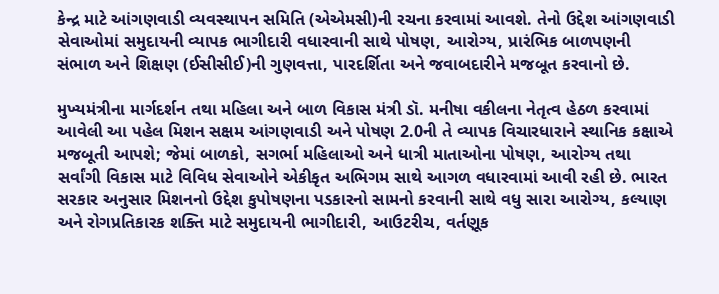કેન્દ્ર માટે આંગણવાડી વ્યવસ્થાપન સમિતિ (એએમસી)ની રચના કરવામાં આવશે. તેનો ઉદ્દેશ આંગણવાડી સેવાઓમાં સમુદાયની વ્યાપક ભાગીદારી વધારવાની સાથે પોષણ, આરોગ્ય, પ્રારંભિક બાળપણની સંભાળ અને શિક્ષણ (ઈસીસીઈ)ની ગુણવત્તા, પારદર્શિતા અને જવાબદારીને મજબૂત કરવાનો છે.

મુખ્યમંત્રીના માર્ગદર્શન તથા મહિલા અને બાળ વિકાસ મંત્રી ડૉ. મનીષા વકીલના નેતૃત્વ હેઠળ કરવામાં આવેલી આ પહેલ મિશન સક્ષમ આંગણવાડી અને પોષણ 2.0ની તે વ્યાપક વિચારધારાને સ્થાનિક કક્ષાએ મજબૂતી આપશે; જેમાં બાળકો, સગર્ભા મહિલાઓ અને ધાત્રી માતાઓના પોષણ, આરોગ્ય તથા સર્વાંગી વિકાસ માટે વિવિધ સેવાઓને એકીકૃત અભિગમ સાથે આગળ વધારવામાં આવી રહી છે. ભારત સરકાર અનુસાર મિશનનો ઉદ્દેશ કુપોષણના પડકારનો સામનો કરવાની સાથે વધુ સારા આરોગ્ય, કલ્યાણ અને રોગપ્રતિકારક શક્તિ માટે સમુદાયની ભાગીદારી, આઉટરીચ, વર્તણૂક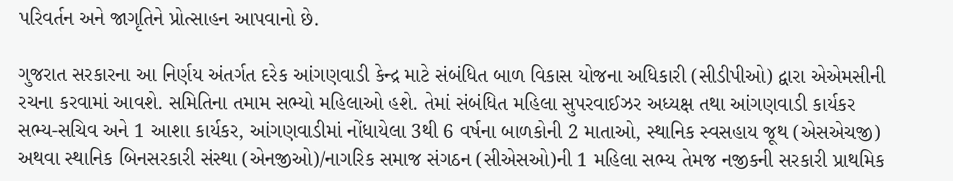પરિવર્તન અને જાગૃતિને પ્રોત્સાહન આપવાનો છે.

ગુજરાત સરકારના આ નિર્ણય અંતર્ગત દરેક આંગણવાડી કેન્દ્ર માટે સંબંધિત બાળ વિકાસ યોજના અધિકારી (સીડીપીઓ) દ્વારા એએમસીની રચના કરવામાં આવશે. સમિતિના તમામ સભ્યો મહિલાઓ હશે. તેમાં સંબંધિત મહિલા સુપરવાઈઝર અધ્યક્ષ તથા આંગણવાડી કાર્યકર સભ્ય-સચિવ અને 1 આશા કાર્યકર, આંગણવાડીમાં નોંધાયેલા 3થી 6 વર્ષના બાળકોની 2 માતાઓ, સ્થાનિક સ્વસહાય જૂથ (એસએચજી) અથવા સ્થાનિક બિનસરકારી સંસ્થા (એનજીઓ)/નાગરિક સમાજ સંગઠન (સીએસઓ)ની 1 મહિલા સભ્ય તેમજ નજીકની સરકારી પ્રાથમિક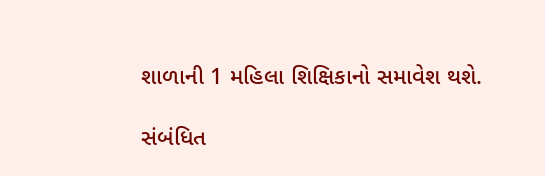શાળાની 1 મહિલા શિક્ષિકાનો સમાવેશ થશે.

સંબંધિત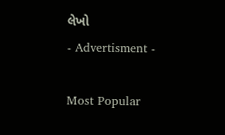લેખો
- Advertisment -

Most Popular